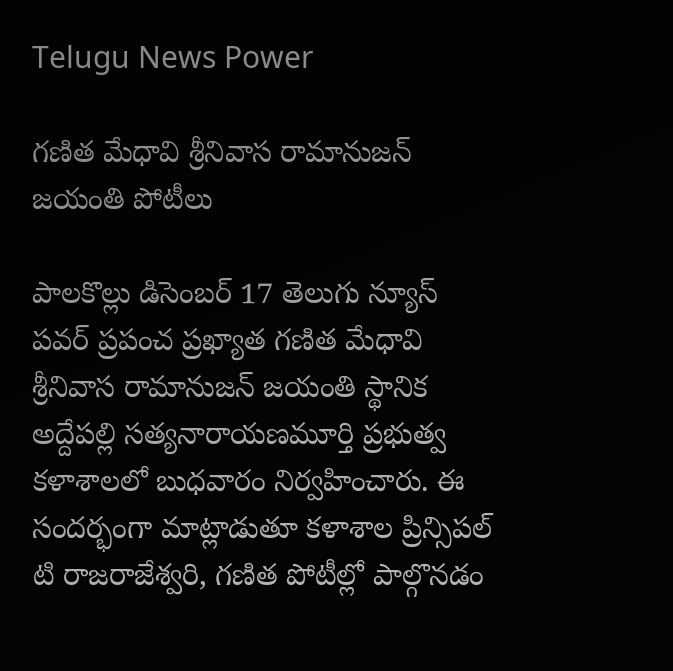Telugu News Power

గణిత మేధావి శ్రీనివాస రామానుజన్ జయంతి పోటీలు

పాలకొల్లు డిసెంబర్ 17 తెలుగు న్యూస్ పవర్ ప్రపంచ ప్రఖ్యాత గణిత మేధావి శ్రీనివాస రామానుజన్ జయంతి స్థానిక అద్దేపల్లి సత్యనారాయణమూర్తి ప్రభుత్వ కళాశాలలో బుధవారం నిర్వహించారు. ఈ సందర్భంగా మాట్లాడుతూ కళాశాల ప్రిన్సిపల్ టి రాజరాజేశ్వరి, గణిత పోటీల్లో పాల్గొనడం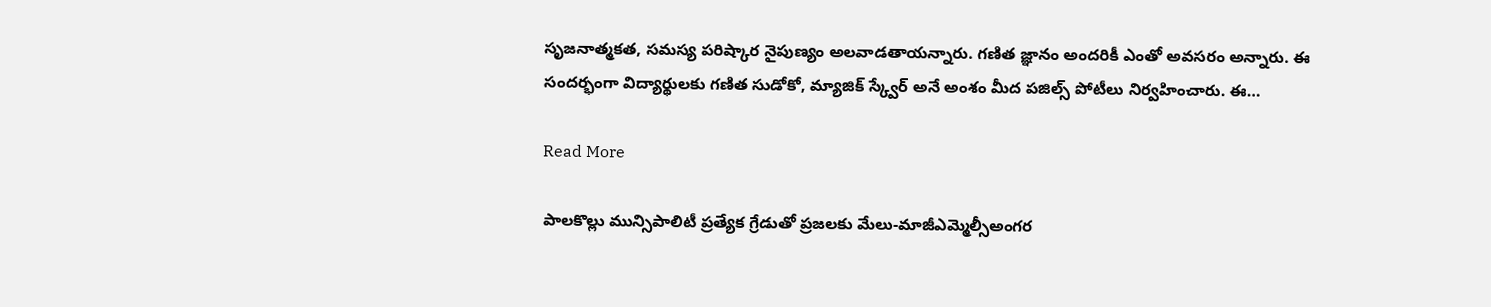సృజనాత్మకత, సమస్య పరిష్కార నైపుణ్యం అలవాడతాయన్నారు. గణిత జ్ఞానం అందరికీ ఎంతో అవసరం అన్నారు. ఈ సందర్భంగా విద్యార్థులకు గణిత సుడోకో, మ్యాజిక్ స్క్వేర్ అనే అంశం మీద పజిల్స్ పోటీలు నిర్వహించారు. ఈ…

Read More

పాలకొల్లు మున్సిపాలిటీ ప్రత్యేక గ్రేడుతో ప్రజలకు మేలు-మాజీఎమ్మెల్సీఅంగర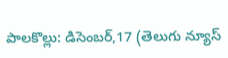పాలకొల్లు: డిసెంబర్,17 (తెలుగు న్యూస్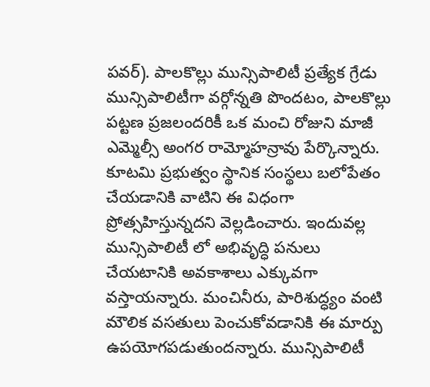పవర్). పాలకొల్లు మున్సిపాలిటీ ప్రత్యేక గ్రేడు మున్సిపాలిటీగా వర్గోన్నతి పొందటం, పాలకొల్లు పట్టణ ప్రజలందరికీ ఒక మంచి రోజుని మాజీ ఎమ్మెల్సీ అంగర రామ్మోహన్రావు పేర్కొన్నారు. కూటమి ప్రభుత్వం స్థానిక సంస్థలు బలోపేతం చేయడానికి వాటిని ఈ విధంగా ప్రోత్సహిస్తున్నదని వెల్లడించారు. ఇందువల్ల మున్సిపాలిటీ లో అభివృద్ధి పనులు చేయటానికి అవకాశాలు ఎక్కువగా వస్తాయన్నారు. మంచినీరు, పారిశుద్ధ్యం వంటి మౌలిక వసతులు పెంచుకోవడానికి ఈ మార్పు ఉపయోగపడుతుందన్నారు. మున్సిపాలిటీ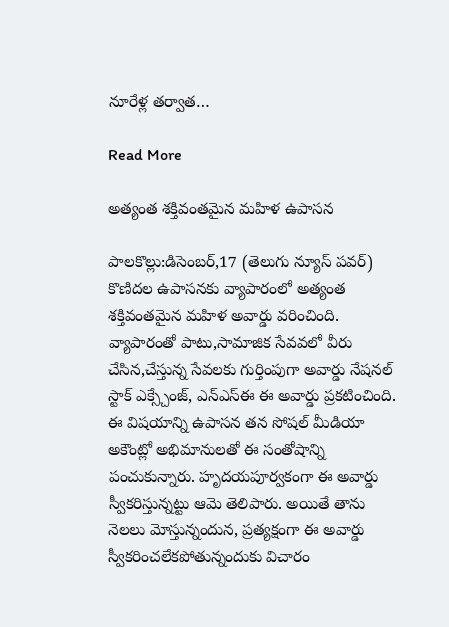నూరేళ్ల తర్వాత…

Read More

అత్యంత శక్తివంతమైన మహిళ ఉపాసన

పాలకొల్లు:డిసెంబర్,17 (తెలుగు న్యూస్ పవర్) కొణిదల ఉపాసనకు వ్యాపారంలో అత్యంత శక్తివంతమైన మహిళ అవార్డు వరించింది. వ్యాపారంతో పాటు,సామాజిక సేవవలో వీరు చేసిన,చేస్తున్న సేవలకు గుర్తింపుగా అవార్డు నేషనల్ స్టాక్ ఎక్స్చేంజ్, ఎన్ఎస్ఈ ఈ అవార్డు ప్రకటించింది. ఈ విషయాన్ని ఉపాసన తన సోషల్ మీడియా అకౌంట్లో అభిమానులతో ఈ సంతోషాన్ని పంచుకున్నారు. హృదయపూర్వకంగా ఈ అవార్డు స్వీకరిస్తున్నట్టు ఆమె తెలిపారు. అయితే తాను నెలలు మోస్తున్నందున, ప్రత్యక్షంగా ఈ అవార్డు స్వీకరించలేకపోతున్నందుకు విచారం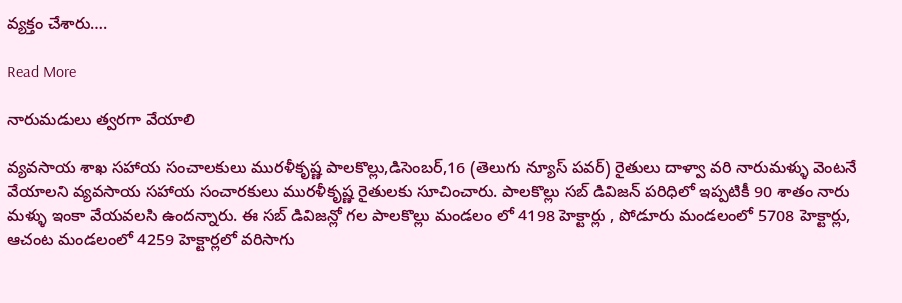వ్యక్తం చేశారు….

Read More

నారుమడులు త్వరగా వేయాలి

వ్యవసాయ శాఖ సహాయ సంచాలకులు మురళీకృష్ణ పాలకొల్లు,డిసెంబర్,16 (తెలుగు న్యూస్ పవర్) రైతులు దాళ్వా వరి నారుమళ్ళు వెంటనే వేయాలని వ్యవసాయ సహాయ సంచారకులు మురళీకృష్ణ రైతులకు సూచించారు. పాలకొల్లు సబ్ డివిజన్ పరిధిలో ఇప్పటికీ 90 శాతం నారు మళ్ళు ఇంకా వేయవలసి ఉందన్నారు. ఈ సబ్ డివిజన్లో గల పాలకొల్లు మండలం లో 4198 హెక్టార్లు , పోడూరు మండలంలో 5708 హెక్టార్లు, ఆచంట మండలంలో 4259 హెక్టార్లలో వరిసాగు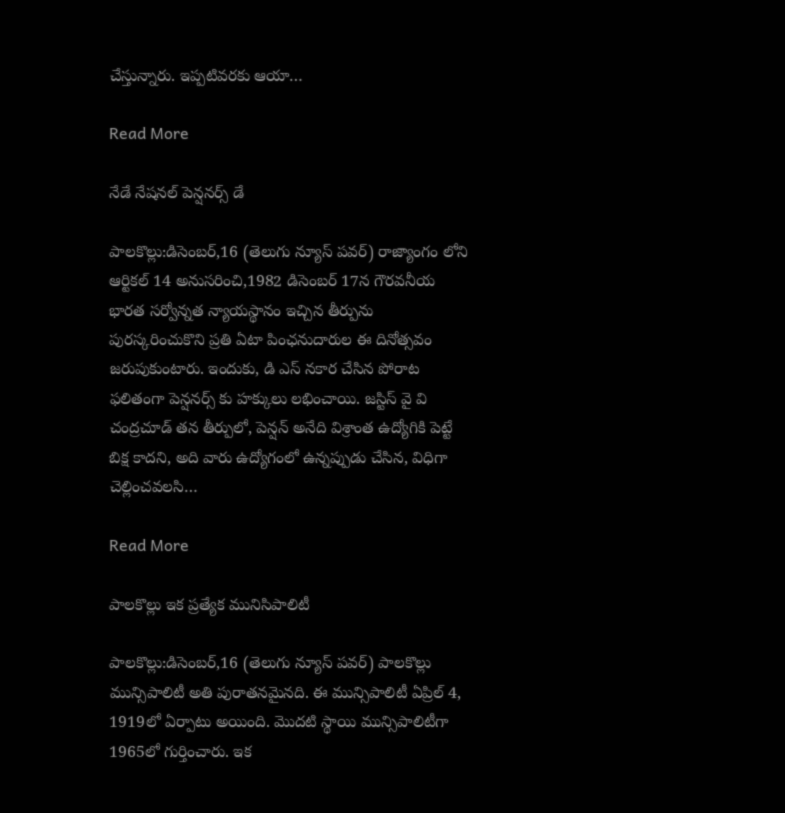చేస్తున్నారు. ఇప్పటివరకు ఆయా…

Read More

నేడే నేషనల్ పెన్షనర్స్ డే

పాలకొల్లు:డిసెంబర్,16 (తెలుగు న్యూస్ పవర్) రాజ్యాంగం లోని ఆర్టికల్ 14 అనుసరించి,1982 డిసెంబర్ 17న గౌరవనీయ భారత సర్వోన్నత న్యాయస్థానం ఇచ్చిన తీర్పును పురస్కరించుకొని ప్రతి ఏటా పింఛనుదారుల ఈ దినోత్సవం జరుపుకుంటారు. ఇందుకు, డి ఎస్ నకార చేసిన పోరాట ఫలితంగా పెన్షనర్స్ కు హక్కులు లభించాయి. జస్టిస్ వై వి చంద్రచూడ్ తన తీర్పులో, పెన్షన్ అనేది విశ్రాంత ఉద్యోగికి పెట్టే బిక్ష కాదని, అది వారు ఉద్యోగంలో ఉన్నప్పుడు చేసిన, విధిగా చెల్లించవలసి…

Read More

పాలకొల్లు ఇక ప్రత్యేక మునిసిపాలిటీ

పాలకొల్లు:డిసెంబర్,16 (తెలుగు న్యూస్ పవర్) పాలకొల్లు మున్సిపాలిటీ అతి పురాతనమైనది. ఈ మున్సిపాలిటీ ఏప్రిల్ 4, 1919లో ఏర్పాటు అయింది. మొదటి స్థాయి మున్సిపాలిటీగా 1965లో గుర్తించారు. ఇక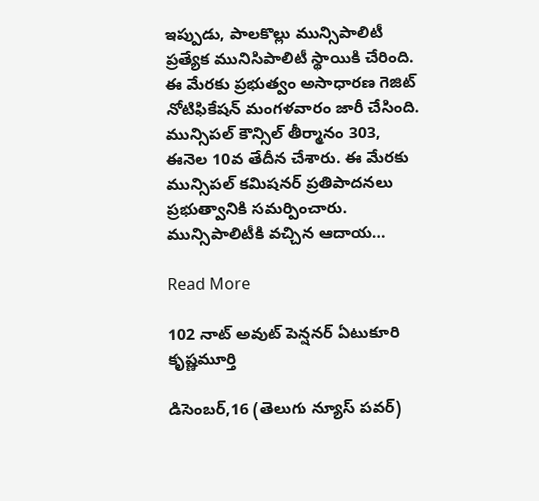ఇప్పుడు, పాలకొల్లు మున్సిపాలిటీ ప్రత్యేక మునిసిపాలిటీ స్థాయికి చేరింది. ఈ మేరకు ప్రభుత్వం అసాధారణ గెజిట్ నోటిఫికేషన్ మంగళవారం జారీ చేసింది. మున్సిపల్ కౌన్సిల్ తీర్మానం 303, ఈనెల 10వ తేదీన చేశారు. ఈ మేరకు మున్సిపల్ కమిషనర్ ప్రతిపాదనలు ప్రభుత్వానికి సమర్పించారు. మున్సిపాలిటీకి వచ్చిన ఆదాయ…

Read More

102 నాట్ అవుట్ పెన్షనర్ ఏటుకూరి కృష్ణమూర్తి

డిసెంబర్,16 (తెలుగు న్యూస్ పవర్)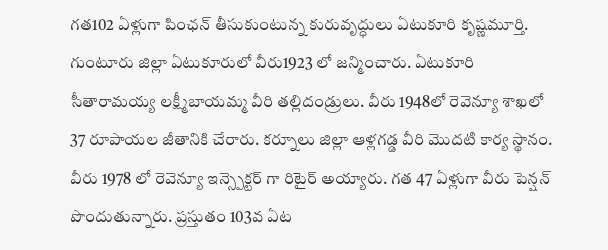గత102 ఏళ్లుగా పింఛన్ తీసుకుంటున్న కురువృద్ధులు ఏటుకూరి కృష్ణమూర్తి. గుంటూరు జిల్లా ఏటుకూరులో వీరు1923 లో జన్మించారు. ఏటుకూరి సీతారామయ్య లక్ష్మీబాయమ్మ వీరి తల్లిదండ్రులు. వీరు 1948లో రెవెన్యూ శాఖలో 37 రూపాయల జీతానికి చేరారు. కర్నూలు జిల్లా ఆళ్లగడ్డ వీరి మొదటి కార్య స్థానం. వీరు 1978 లో రెవెన్యూ ఇన్స్పెక్టర్ గా రిటైర్ అయ్యారు. గత 47 ఏళ్లుగా వీరు పెన్షన్ పొందుతున్నారు. ప్రస్తుతం 103వ ఏట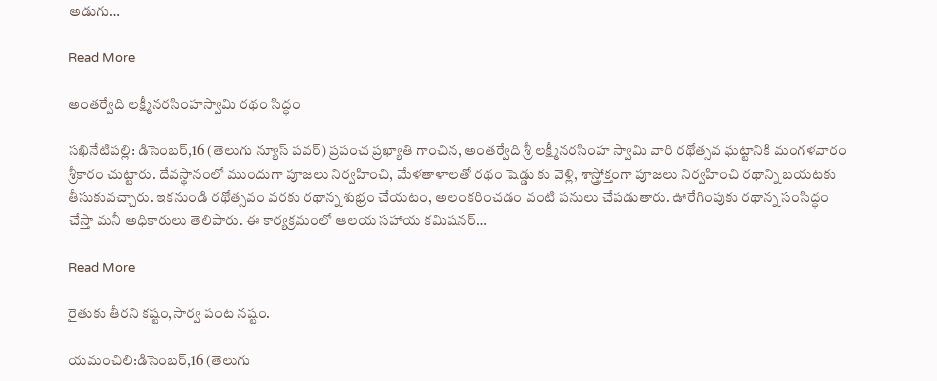అడుగు…

Read More

అంతర్వేది లక్ష్మీనరసింహస్వామి రథం సిద్ధం

సఖినేటిపల్లి: డిసెంబర్,16 (తెలుగు న్యూస్ పవర్) ప్రపంచ ప్రఖ్యాతి గాంచిన, అంతర్వేది శ్రీ లక్ష్మీనరసింహ స్వామి వారి రథోత్సవ ఘట్టానికి మంగళవారం శ్రీకారం చుట్టారు. దేవస్థానంలో ముందుగా పూజలు నిర్వహించి, మేళతాళాలతో రథం షెడ్డు కు వెళ్లి, శాస్త్రోక్తంగా పూజలు నిర్వహించి రథాన్ని బయటకు తీసుకువచ్చారు. ఇకనుండి రథోత్సవం వరకు రథాన్న శుభ్రం చేయటం, అలంకరించడం వంటి పనులు చేపడుతారు. ఊరేగింపుకు రథాన్న సంసిద్ధం చేస్తా మనీ అధికారులు తెలిపారు. ఈ కార్యక్రమంలో ఆలయ సహాయ కమిషనర్…

Read More

రైతుకు తీరని కష్టం,సార్వ పంట నష్టం.

యమంచిలి:డిసెంబర్,16 (తెలుగు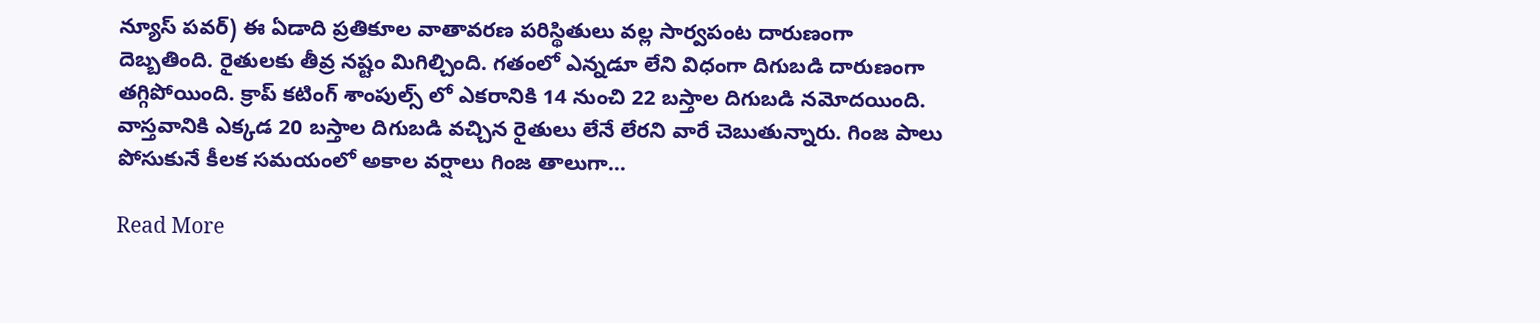న్యూస్ పవర్) ఈ ఏడాది ప్రతికూల వాతావరణ పరిస్థితులు వల్ల సార్వపంట దారుణంగా దెబ్బతింది. రైతులకు తీవ్ర నష్టం మిగిల్చింది. గతంలో ఎన్నడూ లేని విధంగా దిగుబడి దారుణంగా తగ్గిపోయింది. క్రాప్ కటింగ్ శాంపుల్స్ లో ఎకరానికి 14 నుంచి 22 బస్తాల దిగుబడి నమోదయింది. వాస్తవానికి ఎక్కడ 20 బస్తాల దిగుబడి వచ్చిన రైతులు లేనే లేరని వారే చెబుతున్నారు. గింజ పాలు పోసుకునే కీలక సమయంలో అకాల వర్షాలు గింజ తాలుగా…

Read More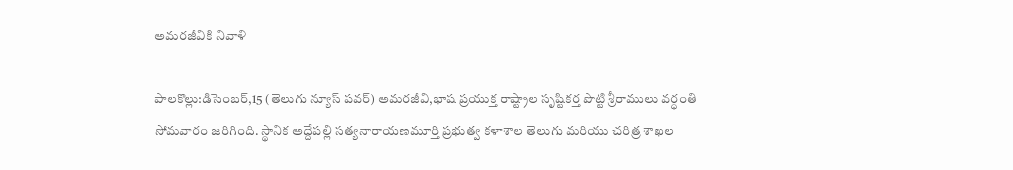అమరజీవికి నివాళి

పాలకొల్లు:డిసెంబర్,15 (తెలుగు న్యూస్ పవర్) అమరజీవి,భాష ప్రయుక్త రాష్ట్రాల సృష్టికర్త పొట్టి శ్రీరాములు వర్ధంతి సోమవారం జరిగింది. స్థానిక అద్దేపల్లి సత్యనారాయణమూర్తి ప్రభుత్వ కళాశాల తెలుగు మరియు చరిత్ర శాఖల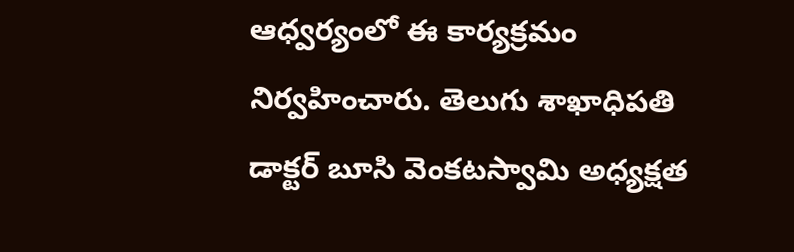ఆధ్వర్యంలో ఈ కార్యక్రమం నిర్వహించారు. తెలుగు శాఖాధిపతి డాక్టర్ బూసి వెంకటస్వామి అధ్యక్షత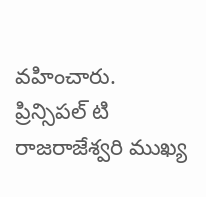వహించారు. ప్రిన్సిపల్ టి రాజరాజేశ్వరి ముఖ్య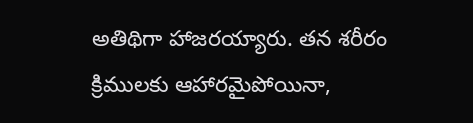అతిథిగా హాజరయ్యారు. తన శరీరం క్రిములకు ఆహారమైపోయినా,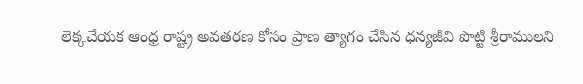లెక్కచేయక ఆంధ్ర రాష్ట్ర అవతరణ కోసం ప్రాణ త్యాగం చేసిన ధన్యజీవి పొట్టి శ్రీరాములని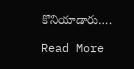కొనియాడారు….

Read More